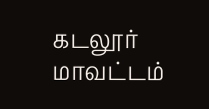கடலூர் மாவட்டம்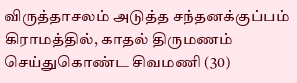விருத்தாசலம் அடுத்த சந்தனக்குப்பம் கிராமத்தில், காதல் திருமணம் செய்துகொண்ட சிவமணி (30)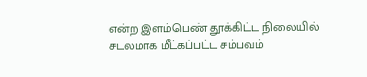என்ற இளம்பெண் தூக்கிட்ட நிலையில் சடலமாக மீட்கப்பட்ட சம்பவம்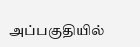அப்பகுதியில்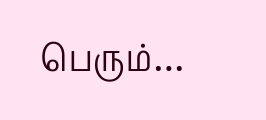பெரும்…